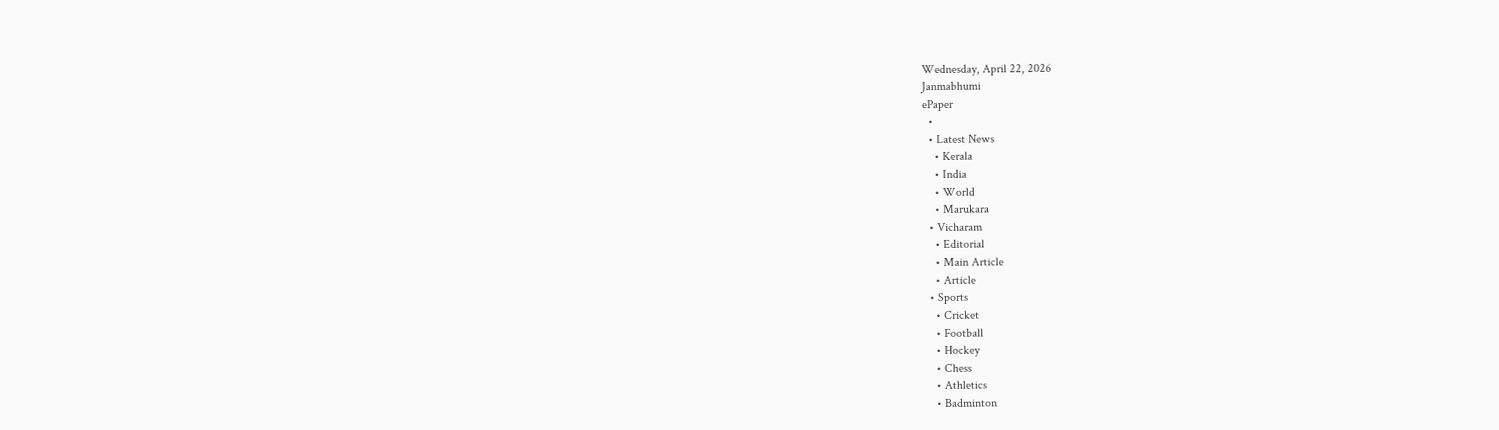Wednesday, April 22, 2026
Janmabhumi
ePaper
  •
  • Latest News
    • Kerala
    • India
    • World
    • Marukara
  • Vicharam
    • Editorial
    • Main Article
    • Article
  • Sports
    • Cricket
    • Football
    • Hockey
    • Chess
    • Athletics
    • Badminton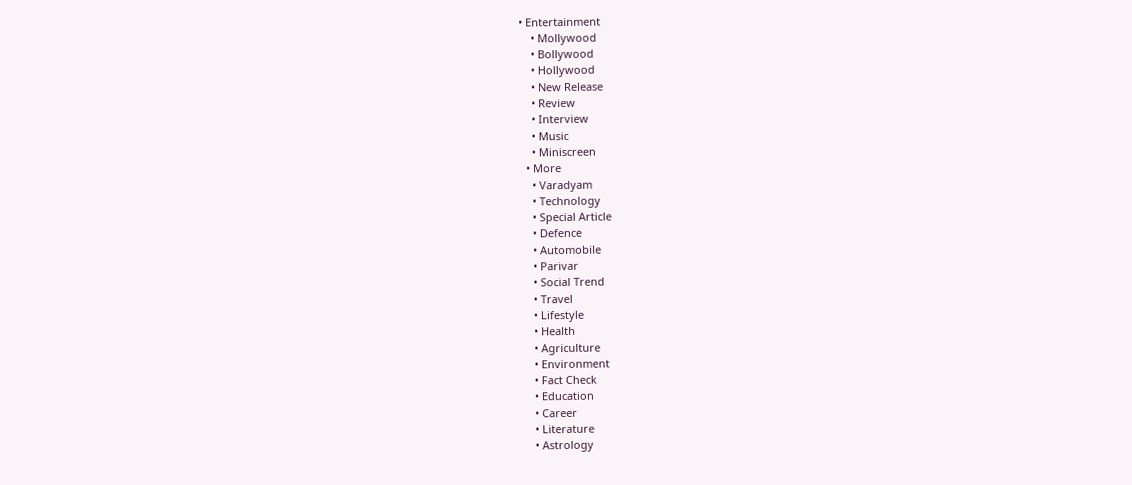• Entertainment
    • Mollywood
    • Bollywood
    • Hollywood
    • New Release
    • Review
    • Interview
    • Music
    • Miniscreen
  • More
    • Varadyam
    • Technology
    • Special Article
    • Defence
    • Automobile
    • Parivar
    • Social Trend
    • Travel
    • Lifestyle
    • Health
    • Agriculture
    • Environment
    • Fact Check
    • Education
    • Career
    • Literature
    • Astrology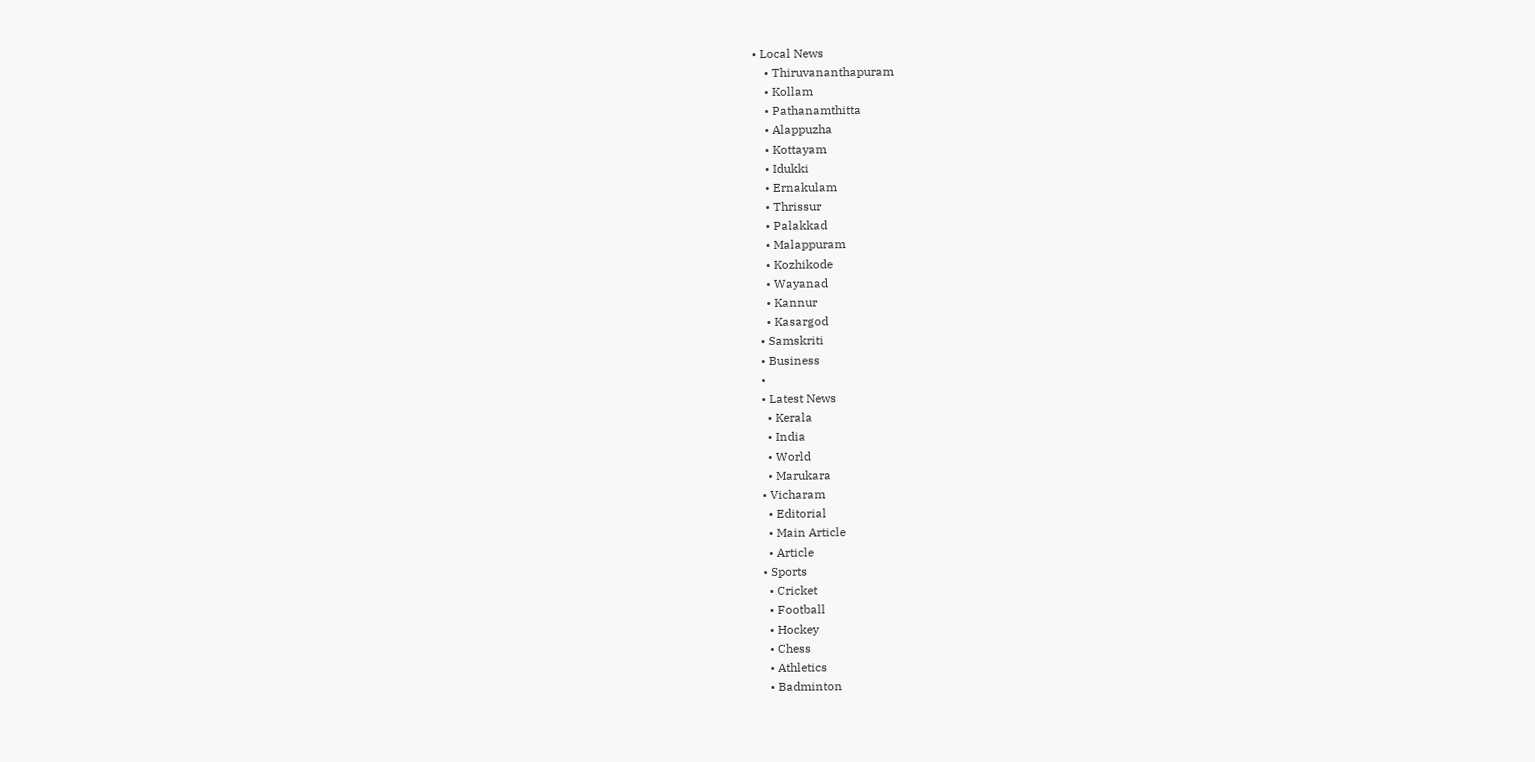• Local News
    • Thiruvananthapuram
    • Kollam
    • Pathanamthitta
    • Alappuzha
    • Kottayam
    • Idukki
    • Ernakulam
    • Thrissur
    • Palakkad
    • Malappuram
    • Kozhikode
    • Wayanad
    • Kannur
    • Kasargod
  • Samskriti
  • Business
  •
  • Latest News
    • Kerala
    • India
    • World
    • Marukara
  • Vicharam
    • Editorial
    • Main Article
    • Article
  • Sports
    • Cricket
    • Football
    • Hockey
    • Chess
    • Athletics
    • Badminton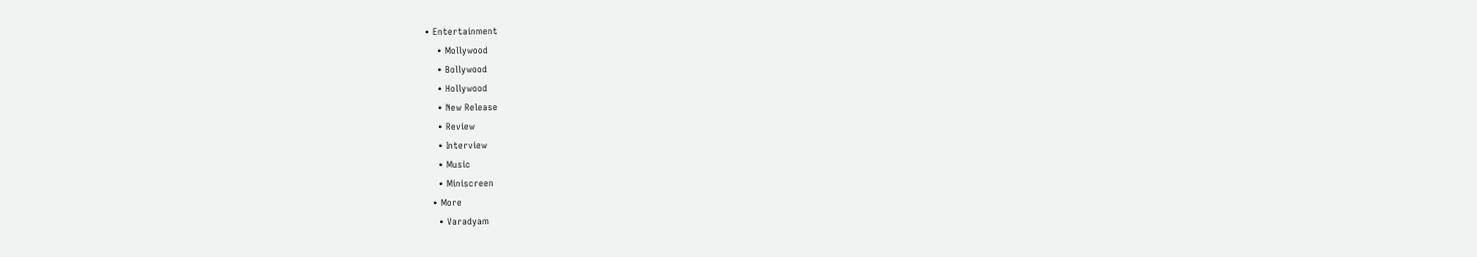• Entertainment
    • Mollywood
    • Bollywood
    • Hollywood
    • New Release
    • Review
    • Interview
    • Music
    • Miniscreen
  • More
    • Varadyam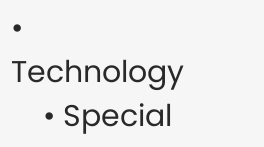• Technology
    • Special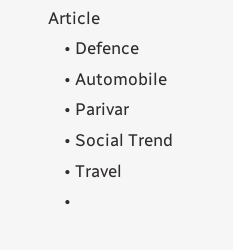Article
    • Defence
    • Automobile
    • Parivar
    • Social Trend
    • Travel
    •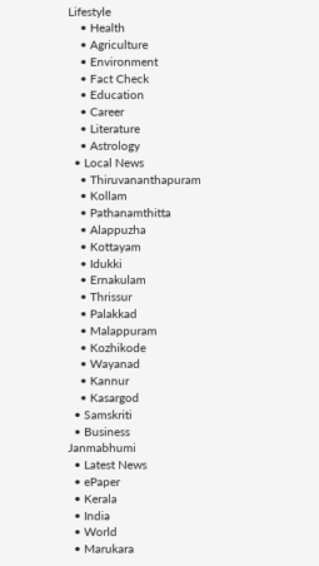Lifestyle
    • Health
    • Agriculture
    • Environment
    • Fact Check
    • Education
    • Career
    • Literature
    • Astrology
  • Local News
    • Thiruvananthapuram
    • Kollam
    • Pathanamthitta
    • Alappuzha
    • Kottayam
    • Idukki
    • Ernakulam
    • Thrissur
    • Palakkad
    • Malappuram
    • Kozhikode
    • Wayanad
    • Kannur
    • Kasargod
  • Samskriti
  • Business
Janmabhumi
  • Latest News
  • ePaper
  • Kerala
  • India
  • World
  • Marukara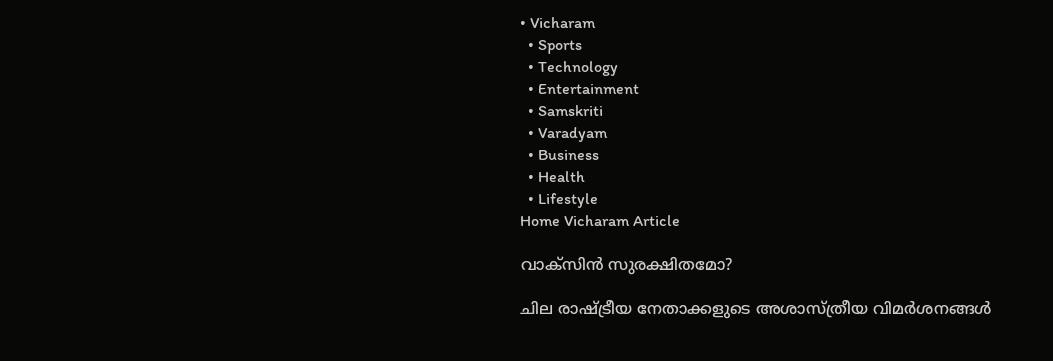• Vicharam
  • Sports
  • Technology
  • Entertainment
  • Samskriti
  • Varadyam
  • Business
  • Health
  • Lifestyle
Home Vicharam Article

വാക്‌സിന്‍ സുരക്ഷിതമോ?

ചില രാഷ്‌ട്രീയ നേതാക്കളുടെ അശാസ്ത്രീയ വിമര്‍ശനങ്ങള്‍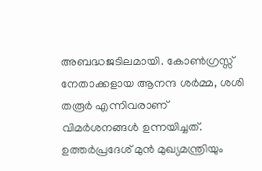അബദ്ധജടിലമായി. കോണ്‍ഗ്രസ്സ് നേതാക്കളായ ആനന്ദ ശര്‍മ്മ, ശശി തരൂര്‍ എന്നിവരാണ് വിമര്‍ശനങ്ങള്‍ ഉന്നയിച്ചത്. ഉത്തര്‍പ്രദേശ് മുന്‍ മുഖ്യമന്ത്രിയും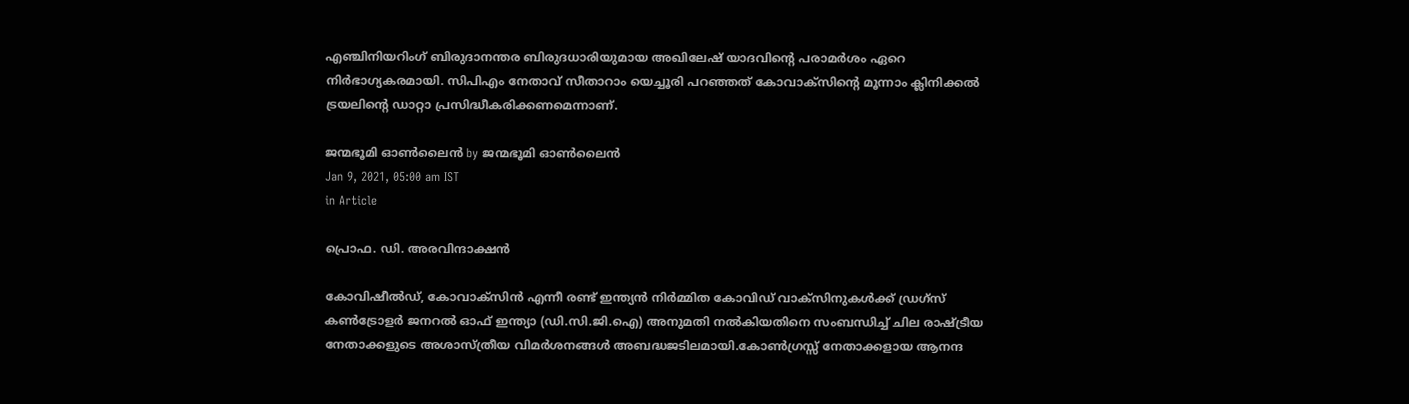എഞ്ചിനിയറിംഗ് ബിരുദാനന്തര ബിരുദധാരിയുമായ അഖിലേഷ് യാദവിന്റെ പരാമര്‍ശം ഏറെ നിര്‍ഭാഗ്യകരമായി. സിപിഎം നേതാവ് സീതാറാം യെച്ചൂരി പറഞ്ഞത് കോവാക്‌സിന്റെ മൂന്നാം ക്ലിനിക്കല്‍ ട്രയലിന്റെ ഡാറ്റാ പ്രസിദ്ധീകരിക്കണമെന്നാണ്.

ജന്മഭൂമി ഓണ്‍ലൈന്‍ by ജന്മഭൂമി ഓണ്‍ലൈന്‍
Jan 9, 2021, 05:00 am IST
in Article

പ്രൊഫ. ഡി. അരവിന്ദാക്ഷന്‍

കോവിഷീല്‍ഡ്, കോവാക്‌സിന്‍ എന്നീ രണ്ട് ഇന്ത്യന്‍ നിര്‍മ്മിത കോവിഡ് വാക്‌സിനുകള്‍ക്ക് ഡ്രഗ്‌സ് കണ്‍ട്രോളര്‍ ജനറല്‍ ഓഫ് ഇന്ത്യാ (ഡി.സി.ജി.ഐ) അനുമതി നല്‍കിയതിനെ സംബന്ധിച്ച് ചില രാഷ്‌ട്രീയ നേതാക്കളുടെ അശാസ്ത്രീയ വിമര്‍ശനങ്ങള്‍ അബദ്ധജടിലമായി.കോണ്‍ഗ്രസ്സ് നേതാക്കളായ ആനന്ദ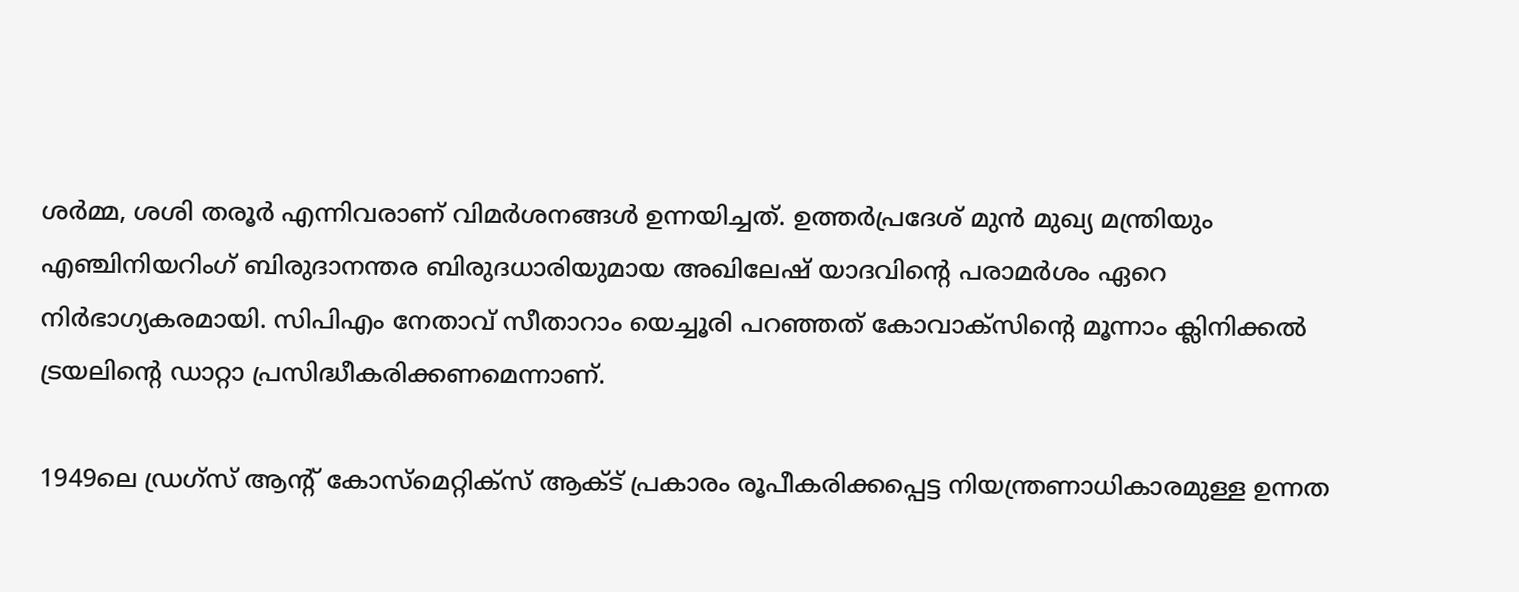ശര്‍മ്മ, ശശി തരൂര്‍ എന്നിവരാണ് വിമര്‍ശനങ്ങള്‍ ഉന്നയിച്ചത്. ഉത്തര്‍പ്രദേശ് മുന്‍ മുഖ്യ മന്ത്രിയും എഞ്ചിനിയറിംഗ് ബിരുദാനന്തര ബിരുദധാരിയുമായ അഖിലേഷ് യാദവിന്റെ പരാമര്‍ശം ഏറെ നിര്‍ഭാഗ്യകരമായി. സിപിഎം നേതാവ് സീതാറാം യെച്ചൂരി പറഞ്ഞത് കോവാക്‌സിന്റെ മൂന്നാം ക്ലിനിക്കല്‍ ട്രയലിന്റെ ഡാറ്റാ പ്രസിദ്ധീകരിക്കണമെന്നാണ്.

1949ലെ ഡ്രഗ്‌സ് ആന്റ് കോസ്‌മെറ്റിക്‌സ് ആക്ട് പ്രകാരം രൂപീകരിക്കപ്പെട്ട നിയന്ത്രണാധികാരമുള്ള ഉന്നത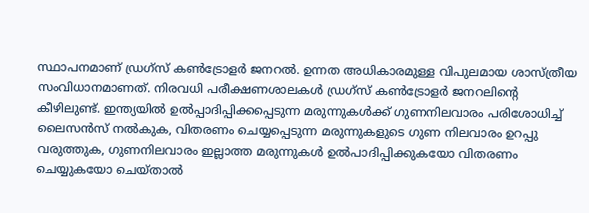സ്ഥാപനമാണ് ഡ്രഗ്‌സ് കണ്‍ട്രോളര്‍ ജനറല്‍. ഉന്നത അധികാരമുള്ള വിപുലമായ ശാസ്ത്രീയ സംവിധാനമാണത്. നിരവധി പരീക്ഷണശാലകള്‍ ഡ്രഗ്‌സ് കണ്‍ട്രോളര്‍ ജനറലിന്റെ കീഴിലുണ്ട്. ഇന്ത്യയില്‍ ഉല്‍പ്പാദിപ്പിക്കപ്പെടുന്ന മരുന്നുകള്‍ക്ക് ഗുണനിലവാരം പരിശോധിച്ച് ലൈസന്‍സ് നല്‍കുക, വിതരണം ചെയ്യപ്പെടുന്ന മരുന്നുകളുടെ ഗുണ നിലവാരം ഉറപ്പു വരുത്തുക, ഗുണനിലവാരം ഇല്ലാത്ത മരുന്നുകള്‍ ഉല്‍പാദിപ്പിക്കുകയോ വിതരണം ചെയ്യുകയോ ചെയ്താല്‍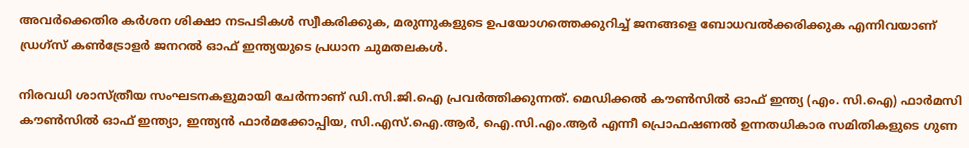അവര്‍ക്കെതിര കര്‍ശന ശിക്ഷാ നടപടികള്‍ സ്വീകരിക്കുക, മരുന്നുകളുടെ ഉപയോഗത്തെക്കുറിച്ച് ജനങ്ങളെ ബോധവല്‍ക്കരിക്കുക എന്നിവയാണ് ഡ്രഗ്‌സ് കണ്‍ട്രോളര്‍ ജനറല്‍ ഓഫ് ഇന്ത്യയുടെ പ്രധാന ചുമതലകള്‍.

നിരവധി ശാസ്ത്രീയ സംഘടനകളുമായി ചേര്‍ന്നാണ് ഡി.സി.ജി.ഐ പ്രവര്‍ത്തിക്കുന്നത്. മെഡിക്കല്‍ കൗണ്‍സില്‍ ഓഫ് ഇന്ത്യ (എം. സി.ഐ) ഫാര്‍മസി കൗണ്‍സില്‍ ഓഫ് ഇന്ത്യാ, ഇന്ത്യന്‍ ഫാര്‍മക്കോപ്പിയ, സി.എസ്.ഐ.ആര്‍, ഐ.സി.എം.ആര്‍ എന്നീ പ്രൊഫഷണല്‍ ഉന്നതധികാര സമിതികളുടെ ഗുണ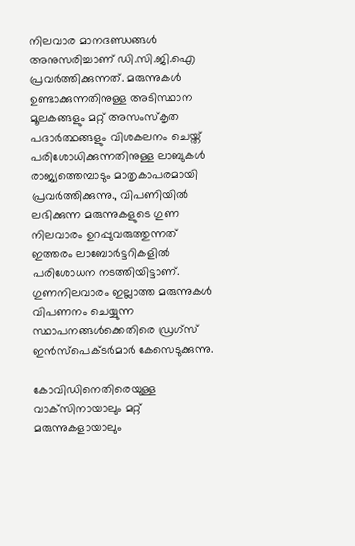നിലവാര മാനദണ്ഡങ്ങള്‍ അനുസരിച്ചാണ് ഡി.സി.ജി.ഐ പ്രവര്‍ത്തിക്കുന്നത്. മരുന്നുകള്‍ ഉണ്ടാക്കുന്നതിനുള്ള അടിസ്ഥാന മൂലകങ്ങളും മറ്റ് അസംസ്‌കൃത പദാര്‍ത്ഥങ്ങളും വിശകലനം ചെയ്ത് പരിശോധിക്കുന്നതിനുള്ള ലാബുകള്‍ രാജ്യത്തെമ്പാടും മാതൃകാപരമായി പ്രവര്‍ത്തിക്കുന്നു., വിപണിയില്‍ ലഭിക്കുന്ന മരുന്നുകളുടെ ഗുണ നിലവാരം ഉറപ്പുവരുത്തുന്നത് ഇത്തരം ലാബോര്‍ട്ടറികളില്‍ പരിശോധന നടത്തിയിട്ടാണ്. ഗുണനിലവാരം ഇല്ലാത്ത മരുന്നുകള്‍ വിപണനം ചെയ്യുന്ന സ്ഥാപനങ്ങള്‍ക്കെതിരെ ഡ്രഗ്‌സ് ഇന്‍സ്‌പെക്ടര്‍മാര്‍ കേസെടുക്കുന്നു.

കോവിഡിനെതിരെയുള്ള വാക്‌സിനായാലും മറ്റ് മരുന്നുകളായാലും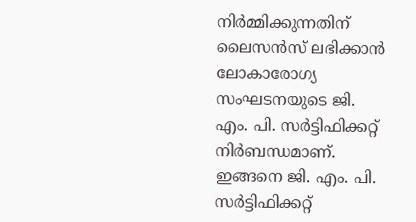നിര്‍മ്മിക്കുന്നതിന് ലൈസന്‍സ് ലഭിക്കാന്‍ ലോകാരോഗ്യ സംഘടനയുടെ ജി. എം. പി. സര്‍ട്ടിഫിക്കറ്റ് നിര്‍ബന്ധമാണ്. ഇങ്ങനെ ജി. എം. പി. സര്‍ട്ടിഫിക്കറ്റ്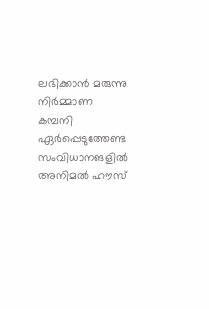ലഭിക്കാന്‍ മരുന്നു നിര്‍മ്മാണ കമ്പനി ഏര്‍പ്പെടുത്തേണ്ട സംവിധാനങളില്‍ അനിമല്‍ ഹൗസ്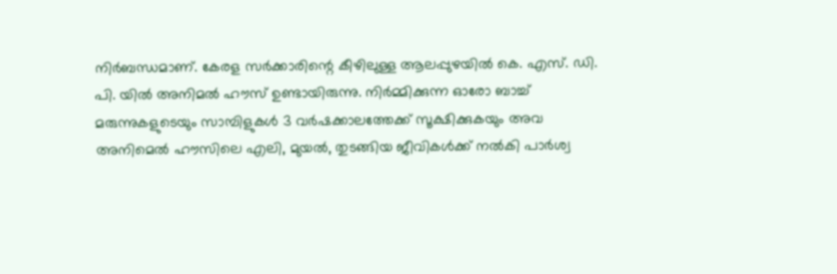നിര്‍ബന്ധമാണ്. കേരള സര്‍ക്കാരിന്റെ കീഴിലുള്ള ആലപ്പുഴയില്‍ കെ. എസ്. ഡി. പി. യില്‍ അനിമല്‍ ഹൗസ് ഉണ്ടായിരുന്നു. നിര്‍മ്മിക്കുന്ന ഓരോ ബാച്ച് മരുന്നുകളുടെയും സാമ്പിളുകള്‍ 3 വര്‍ഷക്കാലത്തേക്ക് സൂക്ഷിക്കുകയും അവ അനിമെല്‍ ഹൗസിലെ എലി, മുയല്‍, തുടങ്ങിയ ജീവികള്‍ക്ക് നല്‍കി പാര്‍ശ്വ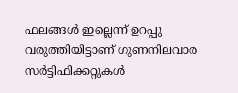ഫലങ്ങള്‍ ഇല്ലെന്ന് ഉറപ്പു വരുത്തിയിട്ടാണ് ഗുണനിലവാര സര്‍ട്ടിഫിക്കറ്റുകള്‍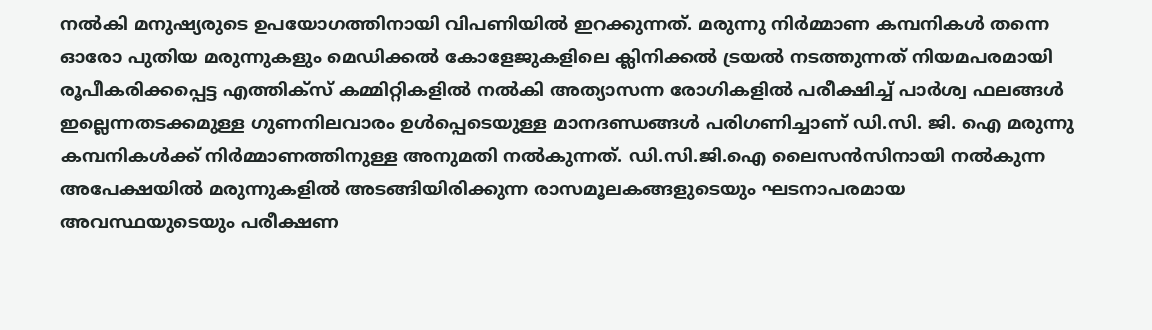നല്‍കി മനുഷ്യരുടെ ഉപയോഗത്തിനായി വിപണിയില്‍ ഇറക്കുന്നത്. മരുന്നു നിര്‍മ്മാണ കമ്പനികള്‍ തന്നെ ഓരോ പുതിയ മരുന്നുകളും മെഡിക്കല്‍ കോളേജുകളിലെ ക്ലിനിക്കല്‍ ട്രയല്‍ നടത്തുന്നത് നിയമപരമായി രൂപീകരിക്കപ്പെട്ട എത്തിക്‌സ് കമ്മിറ്റികളില്‍ നല്‍കി അത്യാസന്ന രോഗികളില്‍ പരീക്ഷിച്ച് പാര്‍ശ്വ ഫലങ്ങള്‍ ഇല്ലെന്നതടക്കമുള്ള ഗുണനിലവാരം ഉള്‍പ്പെടെയുള്ള മാനദണ്ഡങ്ങള്‍ പരിഗണിച്ചാണ് ഡി.സി. ജി. ഐ മരുന്നു കമ്പനികള്‍ക്ക് നിര്‍മ്മാണത്തിനുള്ള അനുമതി നല്‍കുന്നത്. ഡി.സി.ജി.ഐ ലൈസന്‍സിനായി നല്‍കുന്ന അപേക്ഷയില്‍ മരുന്നുകളില്‍ അടങ്ങിയിരിക്കുന്ന രാസമൂലകങ്ങളുടെയും ഘടനാപരമായ അവസ്ഥയുടെയും പരീക്ഷണ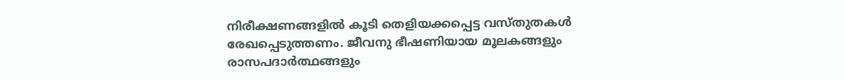നിരീക്ഷണങ്ങളില്‍ കൂടി തെളിയക്കപ്പെട്ട വസ്തുതകള്‍ രേഖപ്പെടുത്തണം. ജീവനു ഭീഷണിയായ മൂലകങ്ങളും രാസപദാര്‍ത്ഥങ്ങളും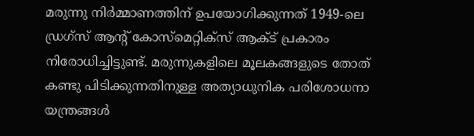മരുന്നു നിര്‍മ്മാണത്തിന് ഉപയോഗിക്കുന്നത് 1949-ലെ ഡ്രഗ്‌സ് ആന്റ് കോസ്‌മെറ്റിക്‌സ് ആക്ട് പ്രകാരം നിരോധിച്ചിട്ടുണ്ട്. മരുന്നുകളിലെ മൂലകങ്ങളുടെ തോത് കണ്ടു പിടിക്കുന്നതിനുള്ള അത്യാധുനിക പരിശോധനാ യന്ത്രങ്ങള്‍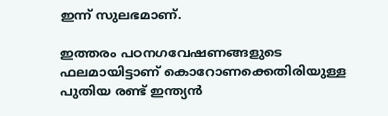ഇന്ന് സുലഭമാണ്.

ഇത്തരം പഠനഗവേഷണങ്ങളുടെ ഫലമായിട്ടാണ് കൊറോണക്കെതിരിയുള്ള പുതിയ രണ്ട് ഇന്ത്യന്‍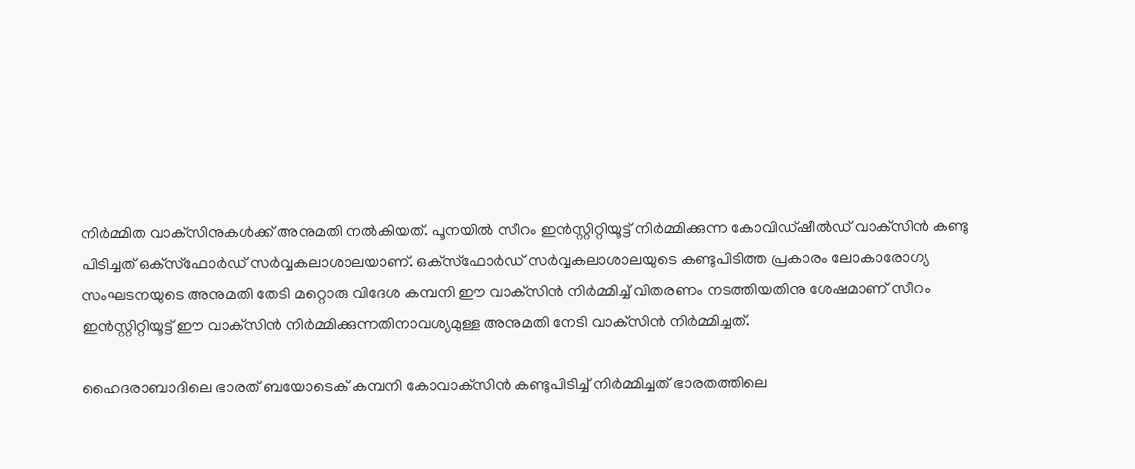നിര്‍മ്മിത വാക്‌സിനുകള്‍ക്ക് അനുമതി നല്‍കിയത്. പൂനയില്‍ സീറം ഇന്‍സ്റ്റിറ്റിയൂട്ട് നിര്‍മ്മിക്കുന്ന കോവിഡ്ഷീല്‍ഡ് വാക്‌സിന്‍ കണ്ടു പിടിച്ചത് ഒക്‌സ്‌ഫോര്‍ഡ് സര്‍വ്വകലാശാലയാണ്. ഒക്‌സ്‌ഫോര്‍ഡ് സര്‍വ്വകലാശാലയുടെ കണ്ടുപിടിത്ത പ്രകാരം ലോകാരോഗ്യ സംഘടനയുടെ അനുമതി തേടി മറ്റൊരു വിദേശ കമ്പനി ഈ വാക്‌സിന്‍ നിര്‍മ്മിച്ച് വിതരണം നടത്തിയതിനു ശേഷമാണ് സീറം ഇന്‍സ്റ്റിറ്റിയൂട്ട് ഈ വാക്‌സിന്‍ നിര്‍മ്മിക്കുന്നതിനാവശ്യമുള്ള അനുമതി നേടി വാക്‌സിന്‍ നിര്‍മ്മിച്ചത്.

ഹൈദരാബാദിലെ ഭാരത് ബയോടെക് കമ്പനി കോവാക്‌സിന്‍ കണ്ടുപിടിച്ച് നിര്‍മ്മിച്ചത് ഭാരതത്തിലെ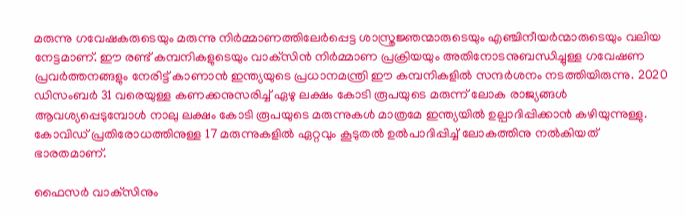മരുന്നു ഗവേഷകരുടെയും മരുന്നു നിര്‍മ്മാണത്തിലേര്‍പ്പെട്ട ശാസ്ത്രജ്ഞന്മാരുടെയും എഞ്ചിനീയര്‍ന്മാരുടെയും വലിയ നേട്ടമാണ്. ഈ രണ്ട് കമ്പനികളുടെയും വാക്‌സിന്‍ നിര്‍മ്മാണ പ്രക്രിയയും അതിനോടനുബന്ധിച്ചുള്ള ഗവേഷണ പ്രവര്‍ത്തനങ്ങളും നേരിട്ട് കാണാന്‍ ഇന്ത്യയുടെ പ്രധാനമന്ത്രി ഈ കമ്പനികളില്‍ സന്ദര്‍ശനം നടത്തിയിരുന്നു. 2020 ഡിസംബര്‍ 31 വരെയുള്ള കണക്കനുസരിച്ച് ഏഴു ലക്ഷം കോടി രൂപയുടെ മരുന്ന് ലോക രാജ്യങ്ങള്‍ ആവശ്യപ്പെടുമ്പോള്‍ നാലു ലക്ഷം കോടി രൂപയുടെ മരുന്നുകള്‍ മാത്രമേ ഇന്ത്യയില്‍ ഉല്പാദിപ്പിക്കാന്‍ കഴിയുന്നുള്ളു. കോവിഡ് പ്രതിരോധത്തിനുള്ള 17 മരുന്നുകളില്‍ ഏറ്റവും കൂടുതല്‍ ഉല്‍പാദിപ്പിച്ച് ലോകത്തിനു നല്‍കിയത് ഭാരതമാണ്.

ഫൈസര്‍ വാക്‌സിനും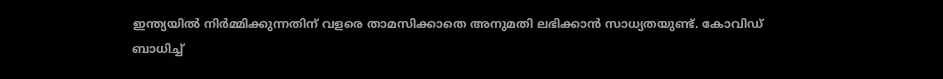ഇന്ത്യയില്‍ നിര്‍മ്മിക്കുന്നതിന് വളരെ താമസിക്കാതെ അനുമതി ലഭിക്കാന്‍ സാധ്യതയുണ്ട്. കോവിഡ് ബാധിച്ച്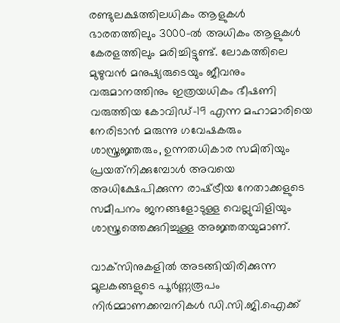രണ്ടുലക്ഷത്തിലധികം ആളുകള്‍ ഭാരതത്തിലും 3000-ല്‍ അധികം ആളുകള്‍ കേരളത്തിലും മരിച്ചിട്ടുണ്ട്. ലോകത്തിലെ മുഴുവന്‍ മനുഷ്യരുടെയും ജീവനും വരുമാനത്തിനും ഇത്രയധികം ഭീഷണി വരുത്തിയ കോവിഡ്-19 എന്ന മഹാമാരിയെ നേരിടാന്‍ മരുന്നു ഗവേഷകരും ശാസ്ത്രജ്ഞരും, ഉന്നതധികാര സമിതിയും പ്രയത്‌നിക്കുമ്പോള്‍ അവയെ അധിക്ഷേപിക്കുന്ന രാഷ്‌ട്രീയ നേതാക്കളുടെ സമീപനം ജനങ്ങളോടുള്ള വെല്ലുവിളിയും ശാസ്ത്രത്തെക്കുറിച്ചുള്ള അജ്ഞതയുമാണ്.

വാക്‌സിനുകളില്‍ അടങ്ങിയിരിക്കുന്ന മൂലകങ്ങളുടെ പൂര്‍ണ്ണരൂപം നിര്‍മ്മാണക്കമ്പനികള്‍ ഡി.സി.ജി.ഐക്ക്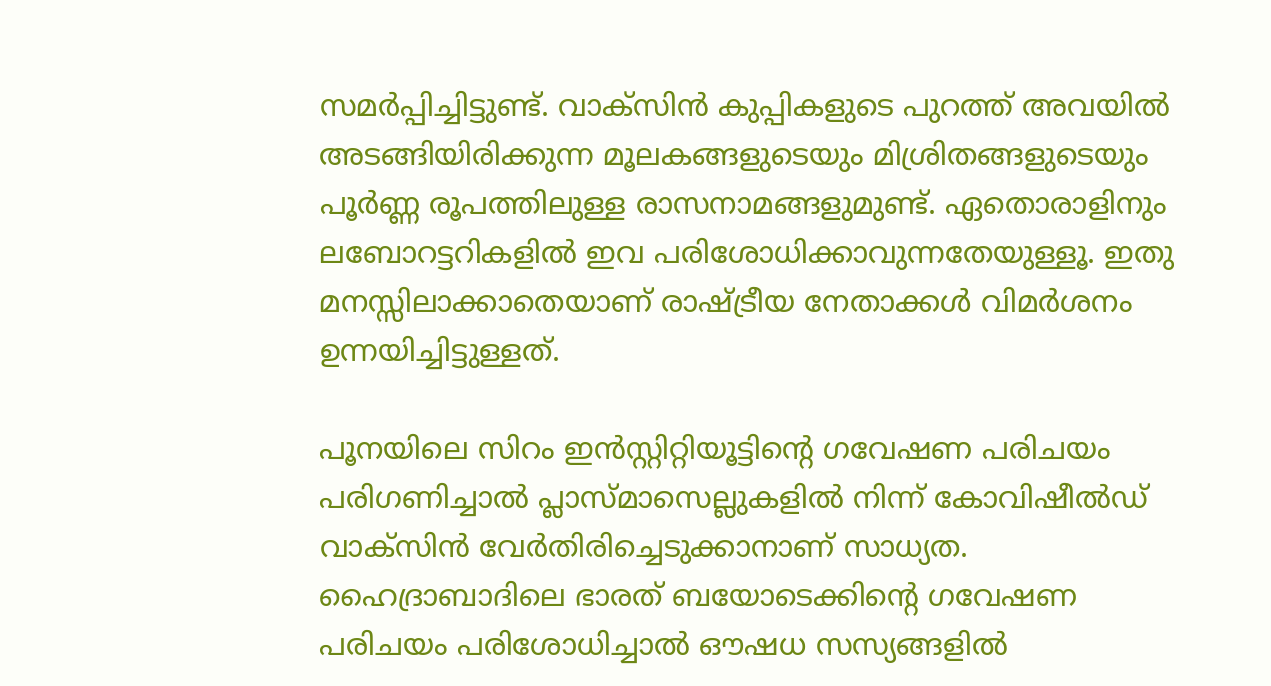സമര്‍പ്പിച്ചിട്ടുണ്ട്. വാക്‌സിന്‍ കുപ്പികളുടെ പുറത്ത് അവയില്‍ അടങ്ങിയിരിക്കുന്ന മൂലകങ്ങളുടെയും മിശ്രിതങ്ങളുടെയും പൂര്‍ണ്ണ രൂപത്തിലുള്ള രാസനാമങ്ങളുമുണ്ട്. ഏതൊരാളിനും ലബോറട്ടറികളില്‍ ഇവ പരിശോധിക്കാവുന്നതേയുള്ളൂ. ഇതു മനസ്സിലാക്കാതെയാണ് രാഷ്‌ട്രീയ നേതാക്കള്‍ വിമര്‍ശനം ഉന്നയിച്ചിട്ടുള്ളത്.

പൂനയിലെ സിറം ഇന്‍സ്റ്റിറ്റിയൂട്ടിന്റെ ഗവേഷണ പരിചയം പരിഗണിച്ചാല്‍ പ്ലാസ്മാസെല്ലുകളില്‍ നിന്ന് കോവിഷീല്‍ഡ് വാക്‌സിന്‍ വേര്‍തിരിച്ചെടുക്കാനാണ് സാധ്യത. ഹൈദ്രാബാദിലെ ഭാരത് ബയോടെക്കിന്റെ ഗവേഷണ പരിചയം പരിശോധിച്ചാല്‍ ഔഷധ സസ്യങ്ങളില്‍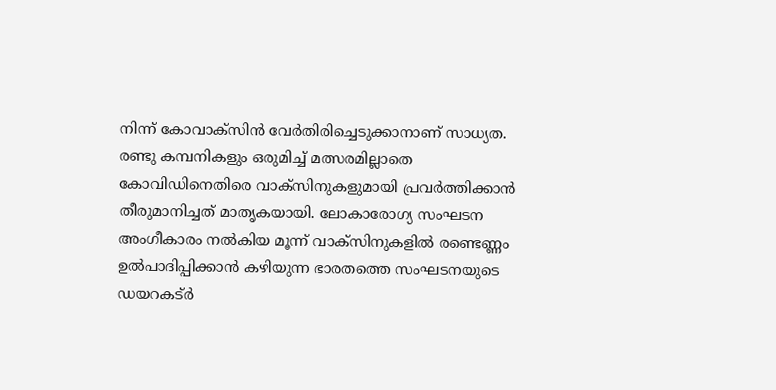നിന്ന് കോവാക്‌സിന്‍ വേര്‍തിരിച്ചെടുക്കാനാണ് സാധ്യത. രണ്ടു കമ്പനികളും ഒരുമിച്ച് മത്സരമില്ലാതെ കോവിഡിനെതിരെ വാക്‌സിനുകളുമായി പ്രവര്‍ത്തിക്കാന്‍ തീരുമാനിച്ചത് മാതൃകയായി. ലോകാരോഗ്യ സംഘടന അംഗീകാരം നല്‍കിയ മൂന്ന് വാക്‌സിനുകളില്‍ രണ്ടെണ്ണം ഉല്‍പാദിപ്പിക്കാന്‍ കഴിയുന്ന ഭാരതത്തെ സംഘടനയുടെ ഡയറകട്ര്‍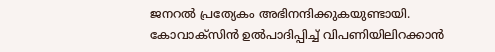ജനറല്‍ പ്രത്യേകം അഭിനന്ദിക്കുകയുണ്ടായി. കോവാക്‌സിന്‍ ഉല്‍പാദിപ്പിച്ച് വിപണിയിലിറക്കാന്‍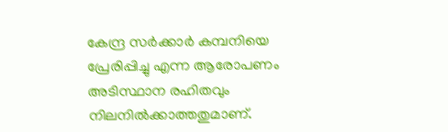കേന്ദ്ര സര്‍ക്കാര്‍ കമ്പനിയെ പ്രേരിപ്പിച്ചു എന്ന ആരോപണം അടിസ്ഥാന രഹിതവും നിലനില്‍ക്കാത്തതുമാണ്.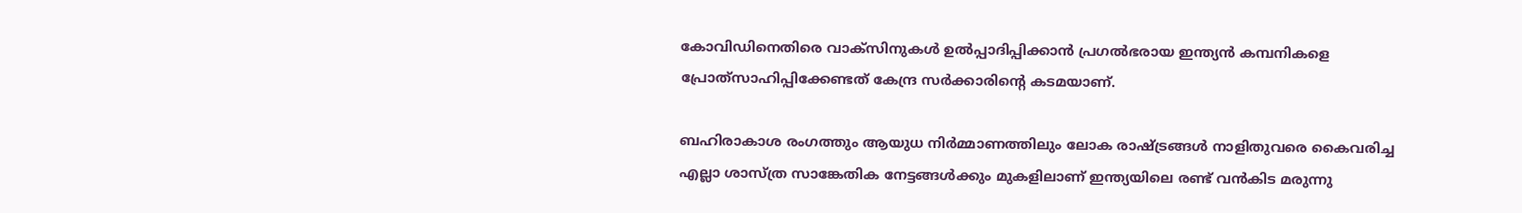കോവിഡിനെതിരെ വാക്‌സിനുകള്‍ ഉല്‍പ്പാദിപ്പിക്കാന്‍ പ്രഗല്‍ഭരായ ഇന്ത്യന്‍ കമ്പനികളെ പ്രോത്‌സാഹിപ്പിക്കേണ്ടത് കേന്ദ്ര സര്‍ക്കാരിന്റെ കടമയാണ്.

ബഹിരാകാശ രംഗത്തും ആയുധ നിര്‍മ്മാണത്തിലും ലോക രാഷ്‌ട്രങ്ങള്‍ നാളിതുവരെ കൈവരിച്ച എല്ലാ ശാസ്ത്ര സാങ്കേതിക നേട്ടങ്ങള്‍ക്കും മുകളിലാണ് ഇന്ത്യയിലെ രണ്ട് വന്‍കിട മരുന്നു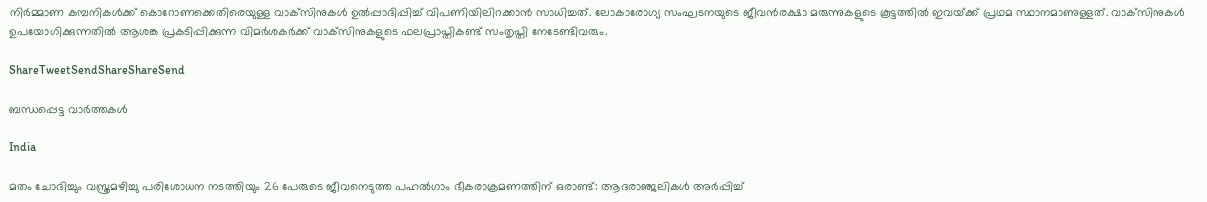നിര്‍മ്മാണ കമ്പനികള്‍ക്ക് കൊറോണക്കെതിരെയുള്ള വാക്‌സിനുകള്‍ ഉല്‍പ്പാദിപ്പിച്ച് വിപണിയിലിറക്കാന്‍ സാധിച്ചത്. ലോകാരോഗ്യ സംഘടനയുടെ ജീവന്‍രക്ഷാ മരുന്നുകളുടെ കൂട്ടത്തില്‍ ഇവയ്‌ക്ക് പ്രഥമ സ്ഥാനമാണുള്ളത്. വാക്‌സിനുകള്‍ ഉപയോഗിക്കുന്നതില്‍ ആശങ്ക പ്രകടിപ്പിക്കുന്ന വിമര്‍ശകര്‍ക്ക് വാക്‌സിനുകളുടെ ഫലപ്രാപ്തികണ്ട് സംതൃപ്തി നേടേണ്ടിവരും.

ShareTweetSendShareShareSend

ബന്ധപ്പെട്ട വാര്‍ത്തകള്‍

India

മതം ചോദിച്ചും വസ്ത്രമഴിച്ചു പരിശോധന നടത്തിയും 26 പേരുടെ ജീവനെടുത്ത പഹൽഗാം ഭീകരാക്രമണത്തിന് ഒരാണ്ട്: ആദരാഞ്ജലികൾ അർപ്പിച്ച്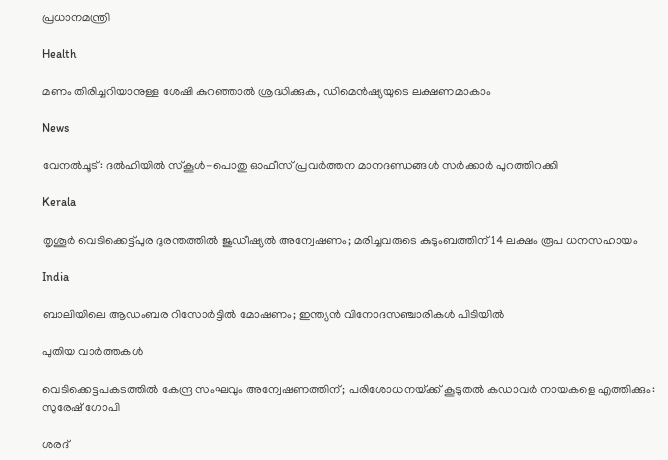പ്രധാനമന്ത്രി

Health

മണം തിരിച്ചറിയാനുള്ള ശേഷി കുറഞ്ഞാൽ ശ്രദ്ധിക്കുക, ഡിമെൻഷ്യയുടെ ലക്ഷണമാകാം

News

വേനൽചൂട്: ദൽഹിയിൽ സ്‌കൂൾ-പൊതു ഓഫീസ് പ്രവർത്തന മാനദണ്ഡങ്ങൾ സർക്കാർ പുറത്തിറക്കി

Kerala

തൃശൂർ വെടിക്കെട്ട്പുര ദുരന്തത്തിൽ ജുഡീഷ്യൽ അന്വേഷണം; മരിച്ചവരുടെ കുടുംബത്തിന് 14 ലക്ഷം രൂപ ധനസഹായം

India

ബാലിയിലെ ആഡംബര റിസോർട്ടിൽ മോഷണം; ഇന്ത്യൻ വിനോദസഞ്ചാരികൾ പിടിയിൽ

പുതിയ വാര്‍ത്തകള്‍

വെടിക്കെട്ടപകടത്തിൽ കേന്ദ്ര സംഘവും അന്വേഷണത്തിന്; പരിശോധനയ്‌ക്ക് കൂടുതൽ കഡാവർ നായകളെ എത്തിക്കും: സുരേഷ് ഗോപി

ശരദ്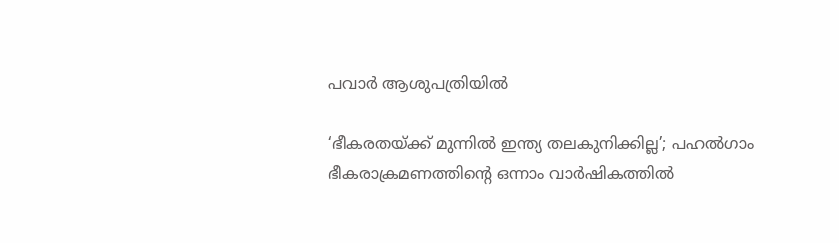പവാർ ആശുപത്രിയിൽ

‘ഭീകരതയ്‌ക്ക് മുന്നിൽ ഇന്ത്യ തലകുനിക്കില്ല’; പഹൽഗാം ഭീകരാക്രമണത്തിന്റെ ഒന്നാം വാർഷികത്തിൽ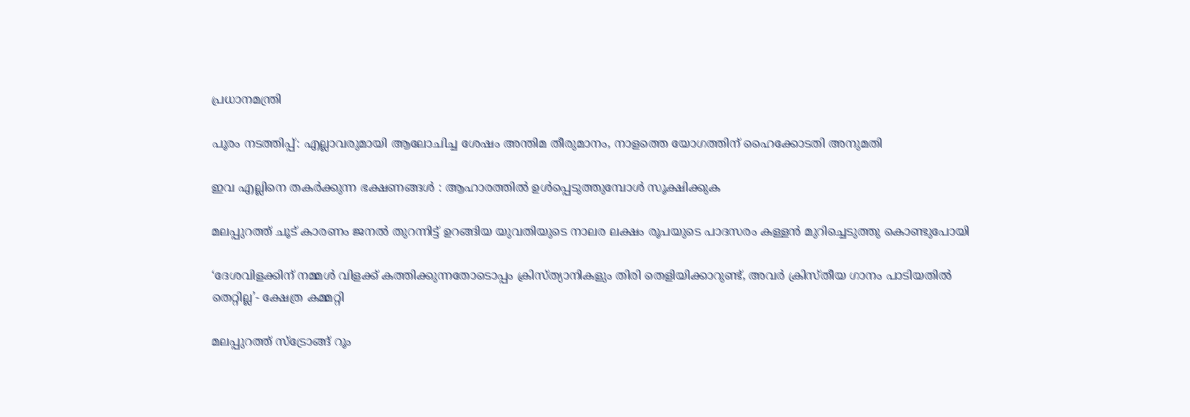പ്രധാനമന്ത്രി

പൂരം നടത്തിപ്പ്: എല്ലാവരുമായി ആലോചിച്ച ശേഷം അന്തിമ തീരുമാനം, നാളത്തെ യോഗത്തിന് ഹൈക്കോടതി അനുമതി

ഇവ എല്ലിനെ തകര്‍ക്കുന്ന ഭക്ഷണങ്ങള്‍ : ആഹാരത്തില്‍ ഉള്‍പ്പെടുത്തുമ്പോള്‍ സൂക്ഷിക്കുക

മലപ്പുറത്ത് ചൂട് കാരണം ജനൽ തുറന്നിട്ട് ഉറങ്ങിയ യുവതിയുടെ നാലര ലക്ഷം രൂപയുടെ പാദസരം കള്ളൻ മുറിച്ചെടുത്തു കൊണ്ടുപോയി

‘ദേശവിളക്കിന് നമ്മൾ വിളക്ക് കത്തിക്കുന്നതോടൊപ്പം ക്രിസ്ത്യാനികളും തിരി തെളിയിക്കാറുണ്ട്, അവർ ക്രിസ്തീയ ഗാനം പാടിയതിൽ തെറ്റില്ല’- ക്ഷേത്ര കമ്മറ്റി

മലപ്പുറത്ത് സ്ട്രോങ്ങ് റൂം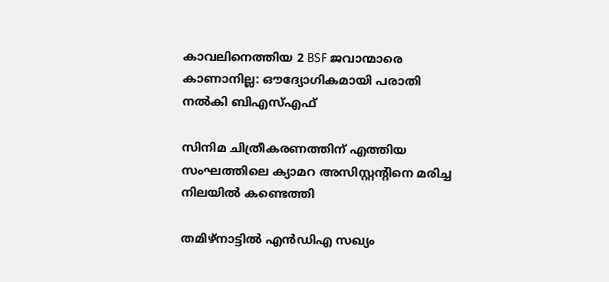കാവലിനെത്തിയ 2 BSF ജവാന്മാരെ കാണാനില്ല: ഔദ്യോഗികമായി പരാതി നൽകി ബിഎസ്എഫ്

സിനിമ ചിത്രീകരണത്തിന് എത്തിയ സംഘത്തിലെ ക്യാമറ അസിസ്റ്റന്റിനെ മരിച്ച നിലയില്‍ കണ്ടെത്തി

തമിഴ്‌നാട്ടില്‍ എന്‍ഡിഎ സഖ്യം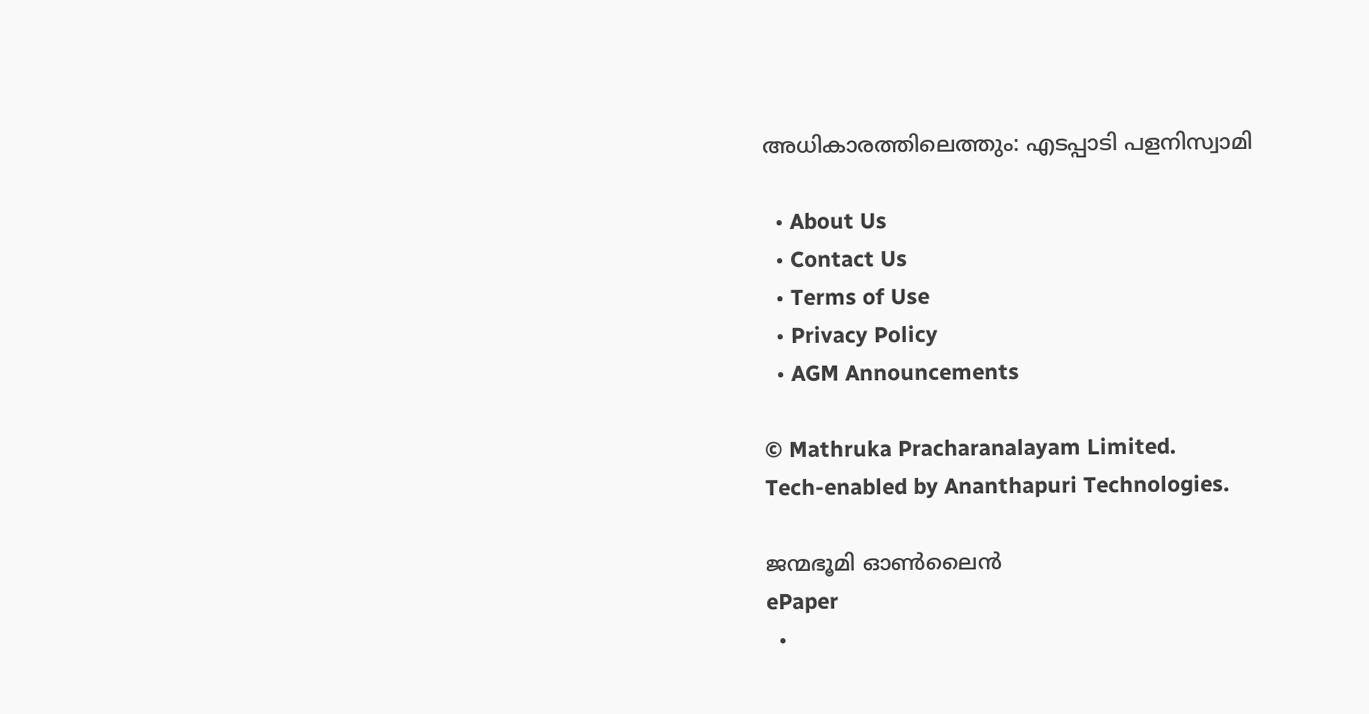അധികാരത്തിലെത്തും: എടപ്പാടി പളനിസ്വാമി

  • About Us
  • Contact Us
  • Terms of Use
  • Privacy Policy
  • AGM Announcements

© Mathruka Pracharanalayam Limited.
Tech-enabled by Ananthapuri Technologies.

ജന്മഭൂമി ഓണ്‍ലൈന്‍
ePaper
  •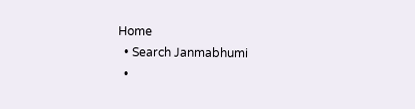Home
  • Search Janmabhumi
  •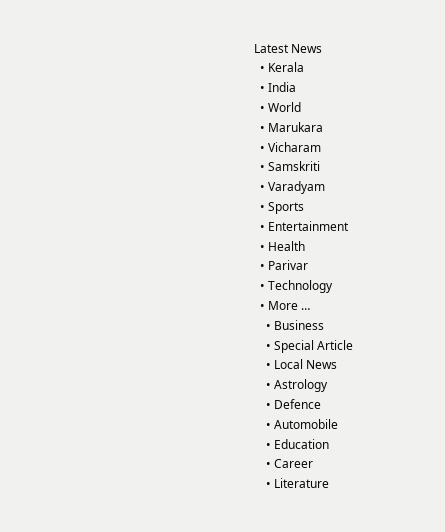Latest News
  • Kerala
  • India
  • World
  • Marukara
  • Vicharam
  • Samskriti
  • Varadyam
  • Sports
  • Entertainment
  • Health
  • Parivar
  • Technology
  • More …
    • Business
    • Special Article
    • Local News
    • Astrology
    • Defence
    • Automobile
    • Education
    • Career
    • Literature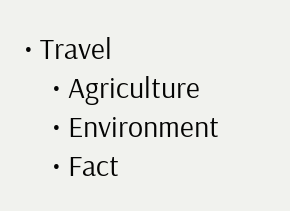• Travel
    • Agriculture
    • Environment
    • Fact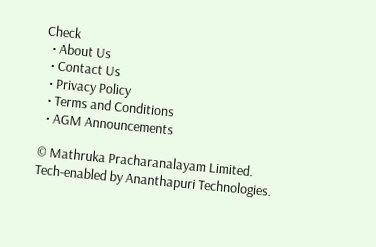Check
  • About Us
  • Contact Us
  • Privacy Policy
  • Terms and Conditions
  • AGM Announcements

© Mathruka Pracharanalayam Limited.
Tech-enabled by Ananthapuri Technologies.